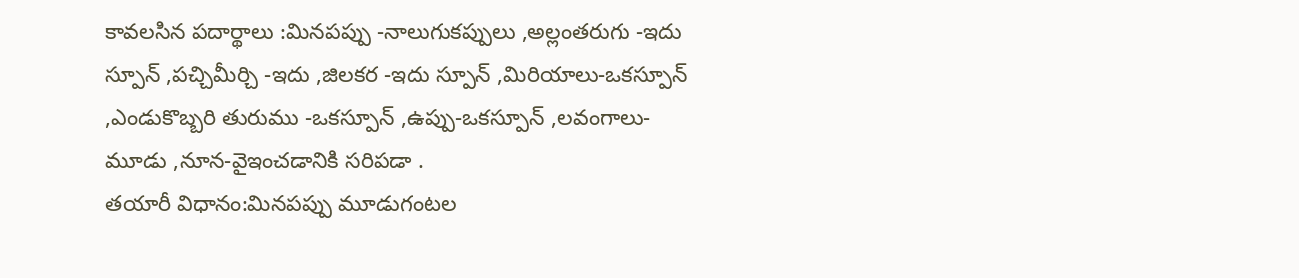కావలసిన పదార్థాలు :మినపప్పు -నాలుగుకప్పులు ,అల్లంతరుగు -ఇదు స్పూన్ ,పచ్చిమీర్చి -ఇదు ,జిలకర -ఇదు స్పూన్ ,మిరియాలు-ఒకస్పూన్ ,ఎండుకొబ్బరి తురుము -ఒకస్పూన్ ,ఉప్పు-ఒకస్పూన్ ,లవంగాలు-మూడు ,నూన-వైఇంచడానికి సరిపడా .
తయారీ విధానం:మినపప్పు మూడుగంటల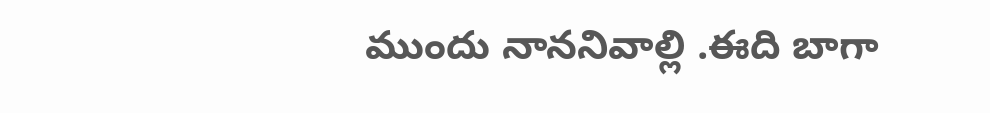ముందు నాననివాల్లి .ఈది బాగా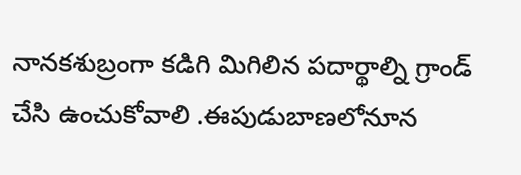నానకశుబ్రంగా కడిగి మిగిలిన పదార్థాల్ని గ్రాండ్ చేసి ఉంచుకోవాలి .ఈపుడుబాణలోనూన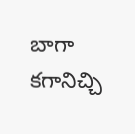బాగా కగానిచ్చి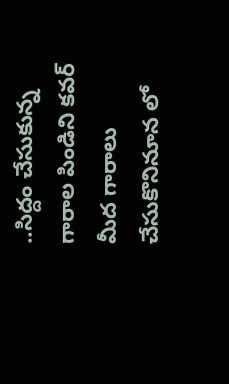..సిద్దం చేసుకున్న గారాల పిండిని కవర్ మీద గారాలు చేసుకొనినూన లో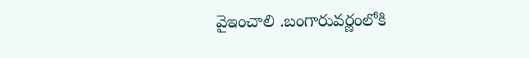వైఇంచాలి .బంగారువర్ణంలోకి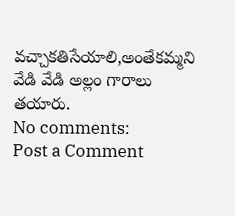వచ్చాకతిసేయాలి,అంతేకమ్మని వేడి వేడి అల్లం గారాలు తయారు.
No comments:
Post a Comment